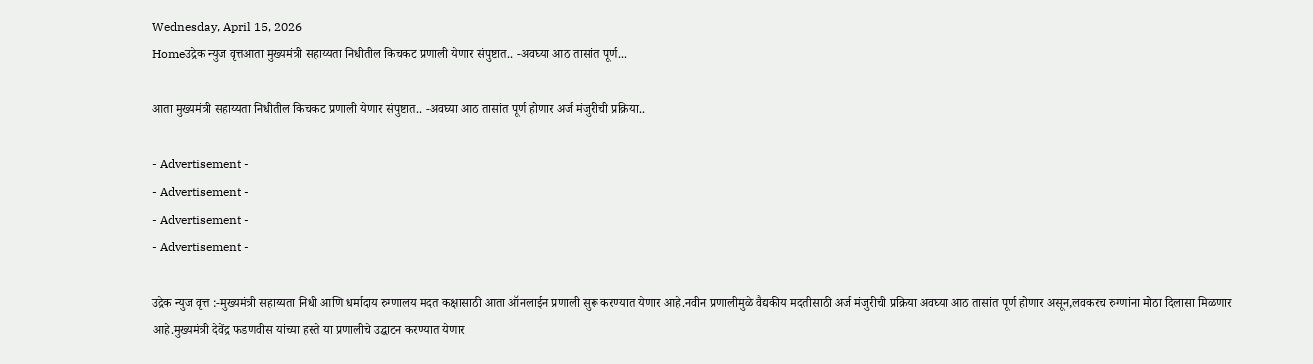Wednesday, April 15, 2026
Homeउद्रेक न्युज वृत्तआता मुख्यमंत्री सहाय्यता निधीतील किचकट प्रणाली येणार संपुष्टात.. -अवघ्या आठ तासांत पूर्ण...

आता मुख्यमंत्री सहाय्यता निधीतील किचकट प्रणाली येणार संपुष्टात.. -अवघ्या आठ तासांत पूर्ण होणार अर्ज मंजुरीची प्रक्रिया..

- Advertisement -
- Advertisement -
- Advertisement -
- Advertisement -

उद्रेक न्युज वृत्त :-मुख्यमंत्री सहाय्यता निधी आणि धर्मादाय रुग्णालय मदत कक्षासाठी आता ऑनलाईन प्रणाली सुरू करण्यात येणार आहे.नवीन प्रणालीमुळे वैद्यकीय मदतीसाठी अर्ज मंजुरीची प्रक्रिया अवघ्या आठ तासांत पूर्ण होणार असून,लवकरच रुग्णांना मोठा दिलासा मिळणार आहे.मुख्यमंत्री देवेंद्र फडणवीस यांच्या हस्ते या प्रणालीचे उद्घाटन करण्यात येणार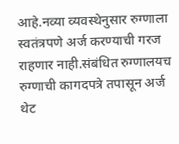आहे.नव्या व्यवस्थेनुसार रुग्णाला स्वतंत्रपणे अर्ज करण्याची गरज राहणार नाही.संबंधित रुग्णालयच रुग्णाची कागदपत्रे तपासून अर्ज थेट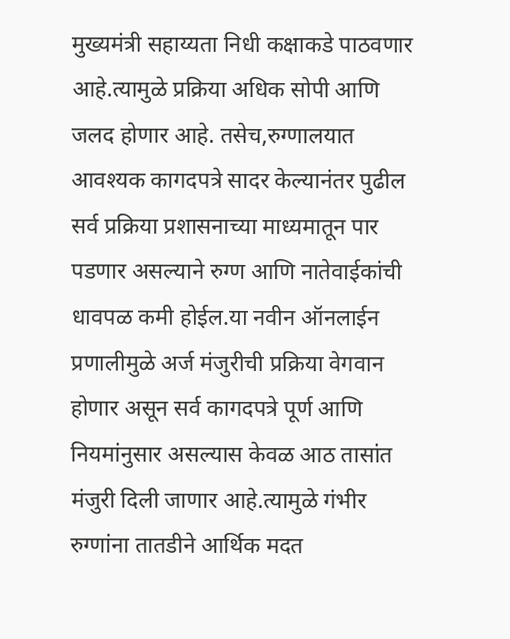मुख्यमंत्री सहाय्यता निधी कक्षाकडे पाठवणार आहे.त्यामुळे प्रक्रिया अधिक सोपी आणि जलद होणार आहे. तसेच,रुग्णालयात आवश्यक कागदपत्रे सादर केल्यानंतर पुढील सर्व प्रक्रिया प्रशासनाच्या माध्यमातून पार पडणार असल्याने रुग्ण आणि नातेवाईकांची धावपळ कमी होईल.या नवीन ऑनलाईन प्रणालीमुळे अर्ज मंजुरीची प्रक्रिया वेगवान होणार असून सर्व कागदपत्रे पूर्ण आणि नियमांनुसार असल्यास केवळ आठ तासांत मंजुरी दिली जाणार आहे.त्यामुळे गंभीर रुग्णांना तातडीने आर्थिक मदत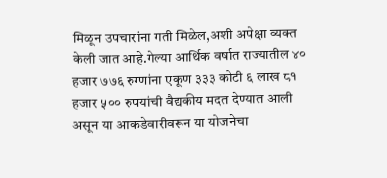मिळून उपचारांना गती मिळेल,अशी अपेक्षा व्यक्त केली जात आहे.गेल्या आर्थिक वर्षात राज्यातील ४० हजार ७७६ रुग्णांना एकूण ३३३ कोटी ६ लाख ८१ हजार ५०० रुपयांची वैद्यकीय मदत देण्यात आली असून या आकडेवारीवरून या योजनेचा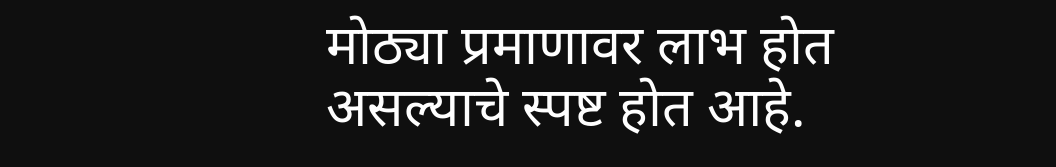मोठ्या प्रमाणावर लाभ होत असल्याचे स्पष्ट होत आहे.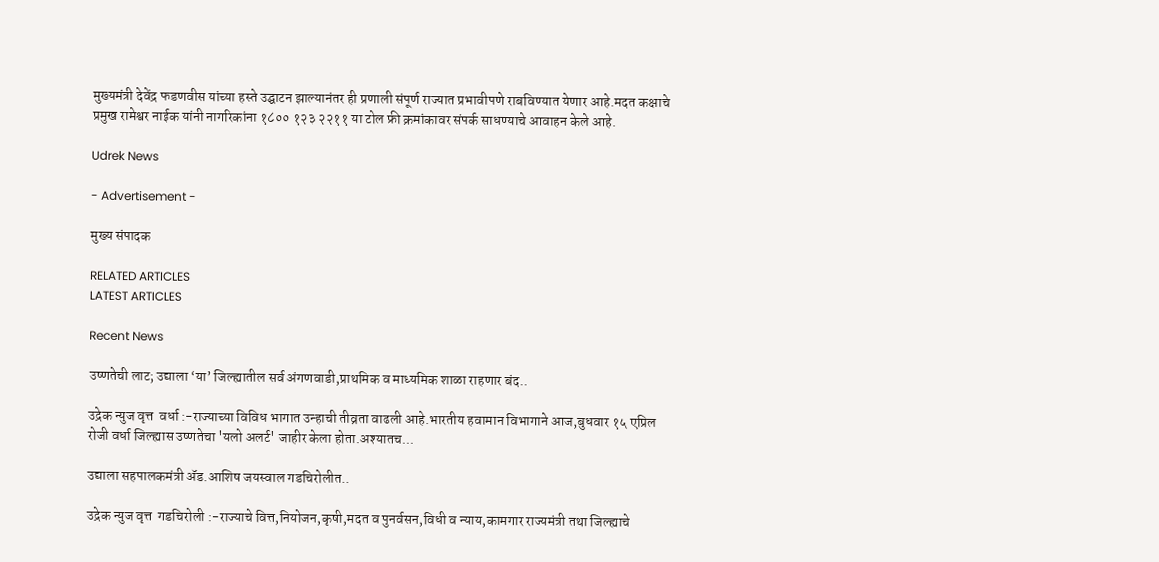मुख्यमंत्री देवेंद्र फडणवीस यांच्या हस्ते उद्घाटन झाल्यानंतर ही प्रणाली संपूर्ण राज्यात प्रभावीपणे राबविण्यात येणार आहे.मदत कक्षाचे प्रमुख रामेश्वर नाईक यांनी नागरिकांना १८०० १२३ २२११ या टोल फ्री क्रमांकावर संपर्क साधण्याचे आवाहन केले आहे.

Udrek News

- Advertisement -

मुख्य संपादक

RELATED ARTICLES
LATEST ARTICLES

Recent News

उष्णतेची लाट; उद्याला ‘या’ जिल्ह्यातील सर्व अंगणवाडी,प्राथमिक व माध्यमिक शाळा राहणार बंद..

उद्रेक न्युज वृत्त  वर्धा :-राज्याच्या विविध भागात उन्हाची तीव्रता वाढली आहे.भारतीय हवामान विभागाने आज,बुधवार १५ एप्रिल रोजी वर्धा जिल्ह्यास उष्णतेचा 'यलो अलर्ट' जाहीर केला होता.अश्यातच...

उद्याला सहपालकमंत्री ॲड.आशिष जयस्वाल गडचिरोलीत..

उद्रेक न्युज वृत्त  गडचिरोली :-राज्याचे वित्त,नियोजन,कृषी,मदत व पुनर्वसन,विधी व न्याय,कामगार राज्यमंत्री तथा जिल्ह्याचे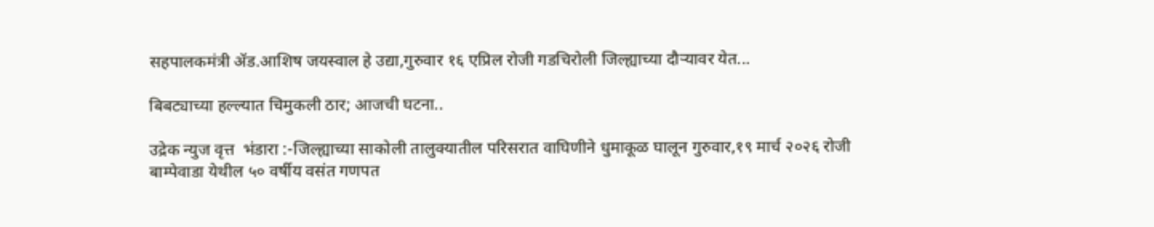सहपालकमंत्री ॲड.आशिष जयस्वाल हे उद्या,गुरुवार १६ एप्रिल रोजी गडचिरोली जिल्ह्याच्या दौऱ्यावर येत...

बिबट्याच्या हल्ल्यात चिमुकली ठार; आजची घटना..

उद्रेक न्युज वृत्त  भंडारा :-जिल्ह्याच्या साकोली तालुक्यातील परिसरात वाघिणीने धुमाकूळ घालून गुरुवार,१९ मार्च २०२६ रोजी बाम्पेवाडा येथील ५० वर्षीय वसंत गणपत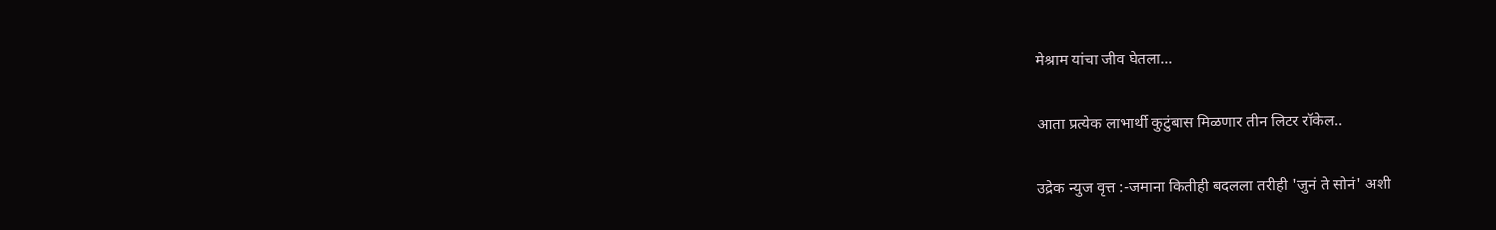मेश्राम यांचा जीव घेतला...

आता प्रत्येक लाभार्थी कुटुंबास मिळणार तीन लिटर रॉकेल..

उद्रेक न्युज वृत्त :-जमाना कितीही बदलला तरीही 'जुनं ते सोनं' अशी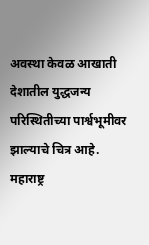अवस्था केवळ आखाती देशातील युद्धजन्य परिस्थितीच्या पार्श्वभूमीवर झाल्याचे चित्र आहे. महाराष्ट्र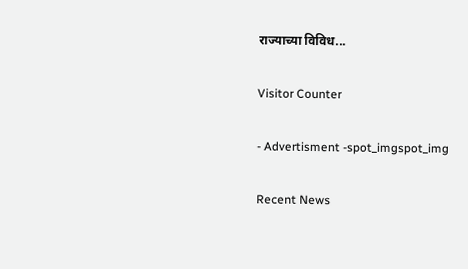राज्याच्या विविध...

Visitor Counter

- Advertisment -spot_imgspot_img

Recent News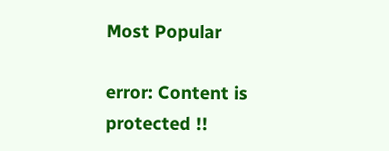Most Popular

error: Content is protected !!